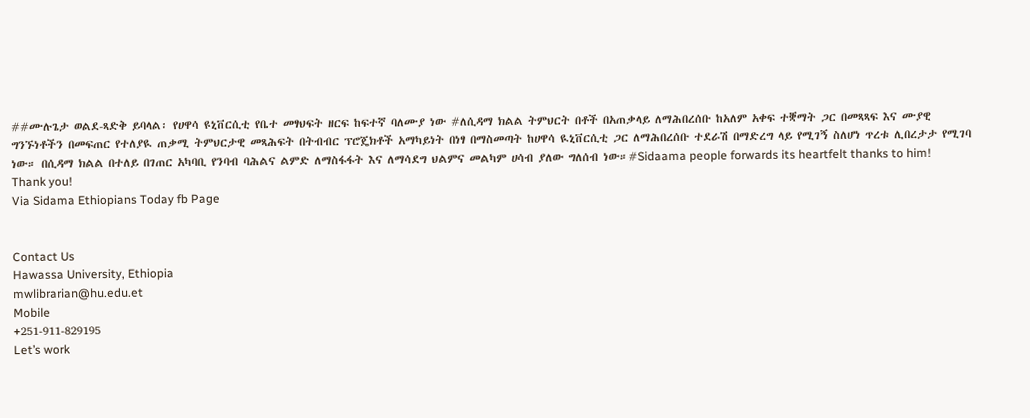##ሙሉጌታ ወልደ-ጻድቅ ይባላል፡ የሀዋሳ ዩኒቨርሲቲ የቤተ መፃህፍት ዘርፍ ከፍተኛ ባለሙያ ነው #ለሲዳማ ክልል ትምህርት በቶች በአጠቃላይ ለማሕበረሰቡ ከአለም አቀፍ ተቛማት ጋር በመጻጻፍ እና ሙያዊ ግንኙነቶችን በመፍጠር የተለያዪ ጠቃሚ ትምህርታዊ መጻሕፍት በትብብር ፕሮጄክቶች አማካይነት በነፃ በማስመጣት ከሀዋሳ ዪኒቨርሲቲ ጋር ለማሕበረሰቡ ተደራሽ በማድረግ ላይ የሚገኝ ስለሆነ ጥረቱ ሊበረታታ የሚገባ ነው። በሲዳማ ክልል በተለይ በገጠር አካባቢ የንባብ ባሕልና ልምድ ለማስፋፋት እና ለማሳደግ ህልምና መልካም ሀሳብ ያለው ግለሰብ ነው።#Sidaama people forwards its heartfelt thanks to him! Thank you!
Via Sidama Ethiopians Today fb Page


Contact Us
Hawassa University, Ethiopia
mwlibrarian@hu.edu.et
Mobile
+251-911-829195
Let’s work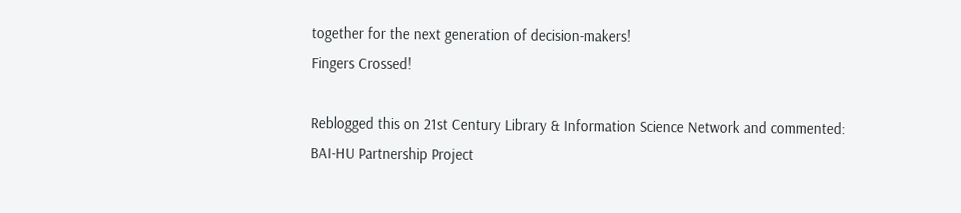together for the next generation of decision-makers!
Fingers Crossed!

Reblogged this on 21st Century Library & Information Science Network and commented:
BAI-HU Partnership Project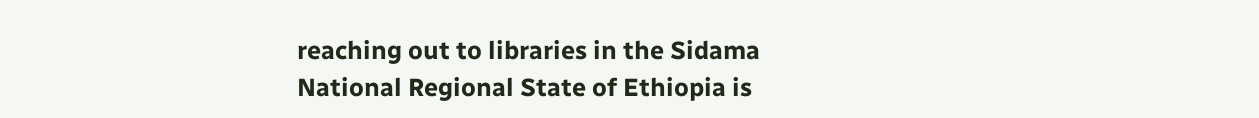reaching out to libraries in the Sidama National Regional State of Ethiopia is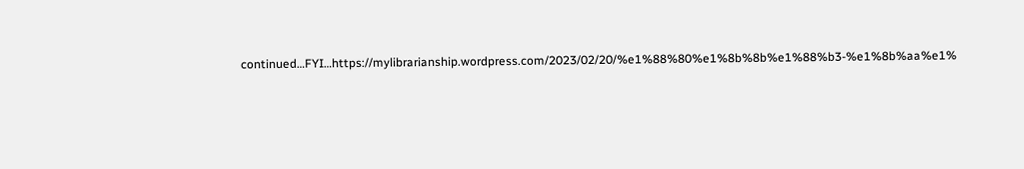continued…FYI…https://mylibrarianship.wordpress.com/2023/02/20/%e1%88%80%e1%8b%8b%e1%88%b3-%e1%8b%aa%e1%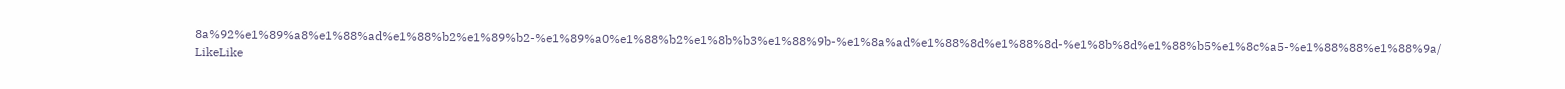8a%92%e1%89%a8%e1%88%ad%e1%88%b2%e1%89%b2-%e1%89%a0%e1%88%b2%e1%8b%b3%e1%88%9b-%e1%8a%ad%e1%88%8d%e1%88%8d-%e1%8b%8d%e1%88%b5%e1%8c%a5-%e1%88%88%e1%88%9a/
LikeLike